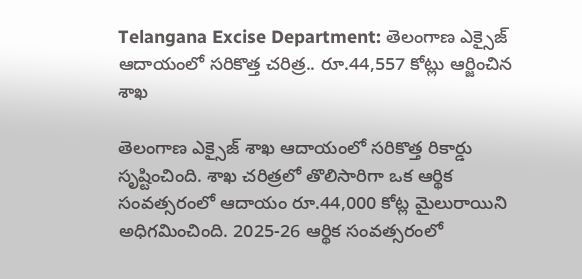Telangana Excise Department: తెలంగాణ ఎక్సైజ్ ఆదాయంలో సరికొత్త చరిత్ర.. రూ.44,557 కోట్లు ఆర్జించిన శాఖ

తెలంగాణ ఎక్సైజ్‌ శాఖ ఆదాయంలో సరికొత్త రికార్డు సృష్టించింది. శాఖ చరిత్రలో తొలిసారిగా ఒక ఆర్థిక సంవత్సరంలో ఆదాయం రూ.44,000 కోట్ల మైలురాయిని అధిగమించింది. 2025-26 ఆర్థిక సంవత్సరంలో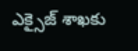ఎక్సైజ్‌ శాఖకు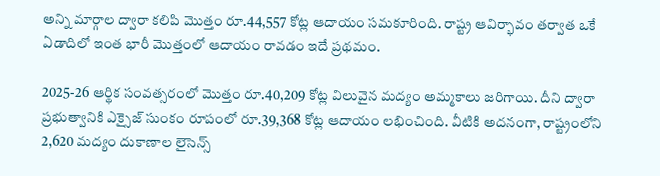అన్ని మార్గాల ద్వారా కలిపి మొత్తం రూ.44,557 కోట్ల ఆదాయం సమకూరింది. రాష్ట్ర ఆవిర్భావం తర్వాత ఒకే ఏడాదిలో ఇంత భారీ మొత్తంలో ఆదాయం రావడం ఇదే ప్రథమం.

2025-26 ఆర్థిక సంవత్సరంలో మొత్తం రూ.40,209 కోట్ల విలువైన మద్యం అమ్మకాలు జరిగాయి. దీని ద్వారా ప్రభుత్వానికి ఎక్సైజ్ సుంకం రూపంలో రూ.39,368 కోట్ల ఆదాయం లభించింది. వీటికి అదనంగా, రాష్ట్రంలోని 2,620 మద్యం దుకాణాల లైసెన్స్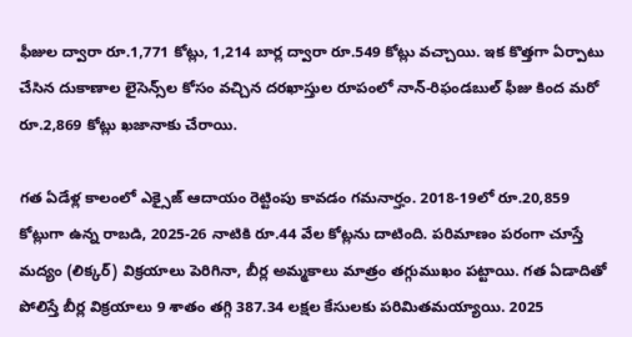ఫీజుల ద్వారా రూ.1,771 కోట్లు, 1,214 బార్ల ద్వారా రూ.549 కోట్లు వచ్చాయి. ఇక కొత్తగా ఏర్పాటు చేసిన దుకాణాల లైసెన్స్‌ల కోసం వచ్చిన దరఖాస్తుల రూపంలో నాన్‌-రిఫండబుల్‌ ఫీజు కింద మరో రూ.2,869 కోట్లు ఖజానాకు చేరాయి.

గత ఏడేళ్ల కాలంలో ఎక్సైజ్‌ ఆదాయం రెట్టింపు కావడం గమనార్హం. 2018-19లో రూ.20,859 కోట్లుగా ఉన్న రాబడి, 2025-26 నాటికి రూ.44 వేల కోట్లను దాటింది. పరిమాణం పరంగా చూస్తే మద్యం (లిక్కర్) విక్రయాలు పెరిగినా, బీర్ల అమ్మకాలు మాత్రం తగ్గుముఖం పట్టాయి. గత ఏడాదితో పోలిస్తే బీర్ల విక్రయాలు 9 శాతం తగ్గి 387.34 లక్షల కేసులకు పరిమితమయ్యాయి. 2025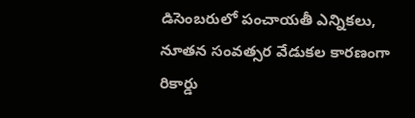డిసెంబరులో పంచాయతీ ఎన్నికలు, నూతన సంవత్సర వేడుకల కారణంగా రికార్డు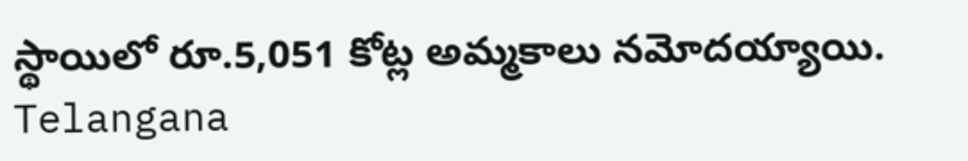స్థాయిలో రూ.5,051 కోట్ల అమ్మకాలు నమోదయ్యాయి.
Telangana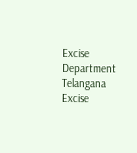Excise Department
Telangana
Excise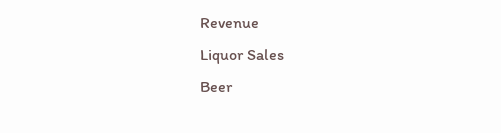Revenue
Liquor Sales
Beer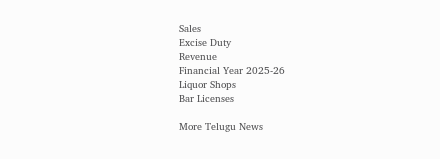Sales
Excise Duty
Revenue
Financial Year 2025-26
Liquor Shops
Bar Licenses

More Telugu News